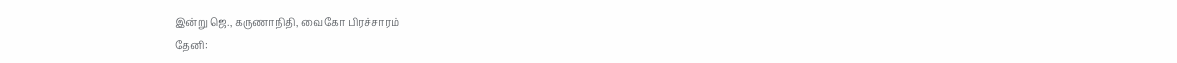இன்று ஜெ., கருணாநிதி, வைகோ பிரச்சாரம்
தேனி: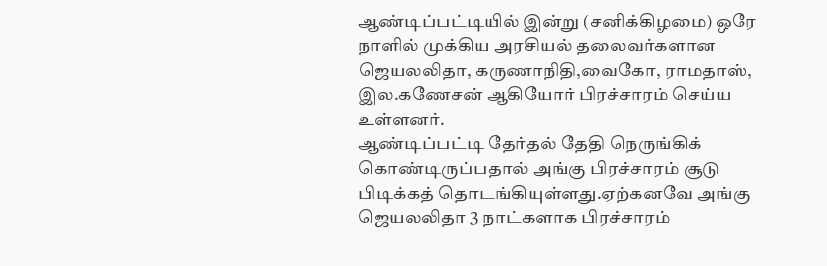ஆண்டிப்பட்டியில் இன்று (சனிக்கிழமை) ஒரே நாளில் முக்கிய அரசியல் தலைவர்களான ஜெயலலிதா, கருணாநிதி,வைகோ, ராமதாஸ், இல.கணேசன் ஆகியோர் பிரச்சாரம் செய்ய உள்ளனர்.
ஆண்டிப்பட்டி தேர்தல் தேதி நெருங்கிக் கொண்டிருப்பதால் அங்கு பிரச்சாரம் சூடு பிடிக்கத் தொடங்கியுள்ளது.ஏற்கனவே அங்கு ஜெயலலிதா 3 நாட்களாக பிரச்சாரம்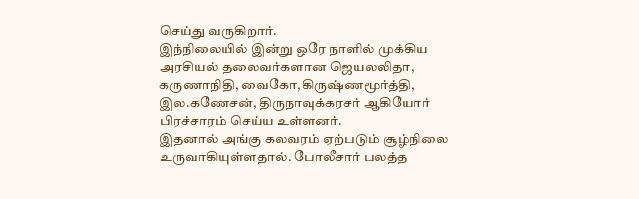செய்து வருகிறார்.
இந்நிலையில் இன்று ஒரே நாளில் முக்கிய அரசியல் தலைவர்களான ஜெயலலிதா, கருணாநிதி, வைகோ,கிருஷ்ணமூர்த்தி, இல.கணேசன், திருநாவுக்கரசர் ஆகியோர் பிரச்சாரம் செய்ய உள்ளனர்.
இதனால் அங்கு கலவரம் ஏற்படும் சூழ்நிலை உருவாகியுள்ளதால். போலீசார் பலத்த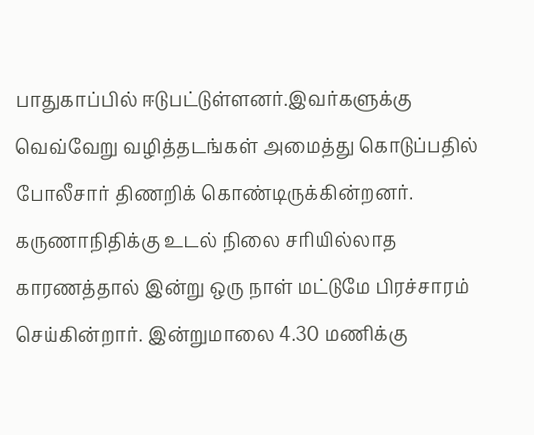பாதுகாப்பில் ஈடுபட்டுள்ளனர்.இவர்களுக்கு வெவ்வேறு வழித்தடங்கள் அமைத்து கொடுப்பதில் போலீசார் திணறிக் கொண்டிருக்கின்றனர்.
கருணாநிதிக்கு உடல் நிலை சரியில்லாத காரணத்தால் இன்று ஒரு நாள் மட்டுமே பிரச்சாரம் செய்கின்றார். இன்றுமாலை 4.30 மணிக்கு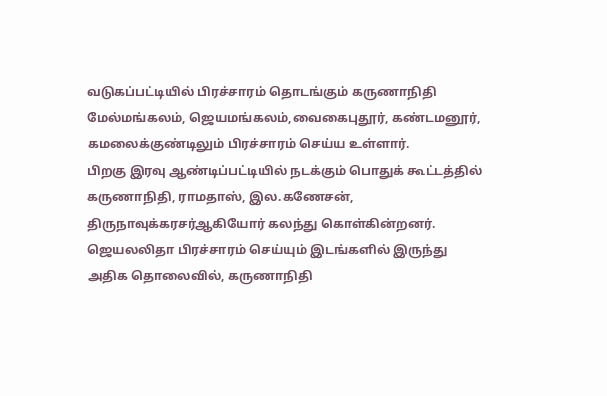வடுகப்பட்டியில் பிரச்சாரம் தொடங்கும் கருணாநிதி மேல்மங்கலம், ஜெயமங்கலம்,வைகைபுதூர், கண்டமனூர், கமலைக்குண்டிலும் பிரச்சாரம் செய்ய உள்ளார்.
பிறகு இரவு ஆண்டிப்பட்டியில் நடக்கும் பொதுக் கூட்டத்தில் கருணாநிதி, ராமதாஸ், இல.கணேசன், திருநாவுக்கரசர்ஆகியோர் கலந்து கொள்கின்றனர்.
ஜெயலலிதா பிரச்சாரம் செய்யும் இடங்களில் இருந்து அதிக தொலைவில், கருணாநிதி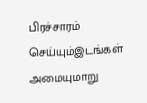பிரச்சாரம் செய்யும்இடங்கள் அமையுமாறு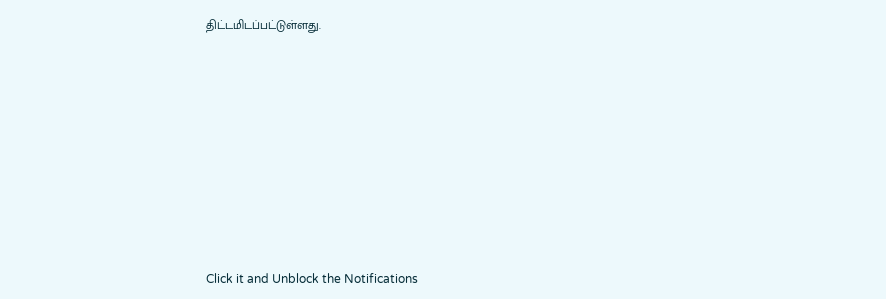திட்டமிடப்பட்டுள்ளது.












Click it and Unblock the Notifications